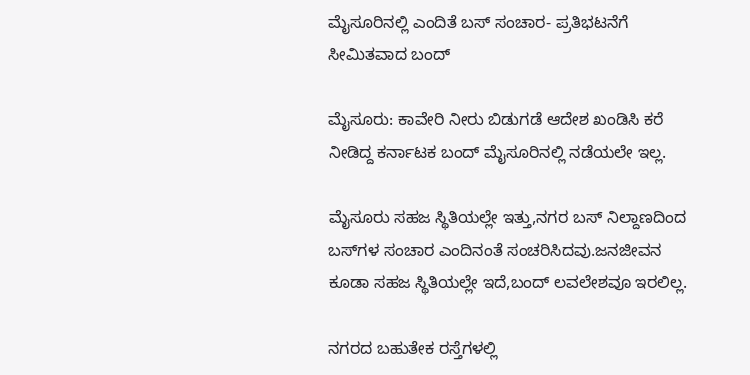ಮೈಸೂರಿನಲ್ಲಿ ಎಂದಿತೆ ಬಸ್ ಸಂಚಾರ- ಪ್ರತಿಭಟನೆಗೆ ಸೀಮಿತವಾದ ಬಂದ್

ಮೈಸೂರು: ಕಾವೇರಿ ನೀರು ಬಿಡುಗಡೆ ಆದೇಶ ಖಂಡಿಸಿ ಕರೆ ನೀಡಿದ್ದ ಕರ್ನಾಟಕ ಬಂದ್‌ ಮೈಸೂರಿನಲ್ಲಿ ನಡೆಯಲೇ ಇಲ್ಲ.

ಮೈಸೂರು ಸಹಜ ಸ್ಥಿತಿಯಲ್ಲೇ ಇತ್ತು,ನಗರ ಬಸ್ ನಿಲ್ದಾಣದಿಂದ ಬಸ್‌ಗಳ ಸಂಚಾರ ಎಂದಿನಂತೆ ಸಂಚರಿಸಿದವು.ಜನಜೀವನ ಕೂಡಾ ಸಹಜ ಸ್ಥಿತಿಯಲ್ಲೇ ಇದೆ,ಬಂದ್ ಲವಲೇಶವೂ ಇರಲಿಲ್ಲ.

ನಗರದ ಬಹುತೇಕ ರಸ್ತೆಗಳಲ್ಲಿ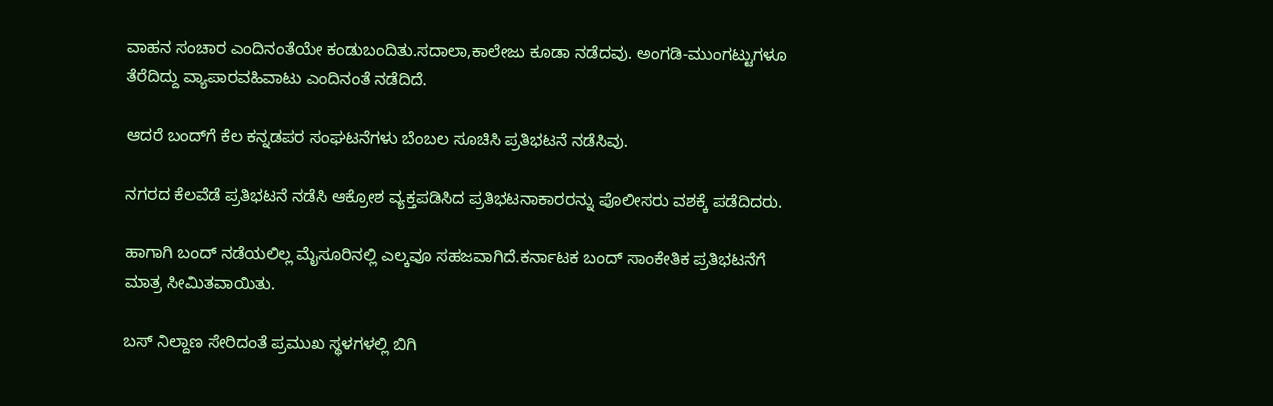ವಾಹನ ಸಂಚಾರ ಎಂದಿನಂತೆಯೇ ಕಂಡುಬಂದಿತು.ಸದಾಲಾ,ಕಾಲೇಜು ಕೂಡಾ ನಡೆದವು. ಅಂಗಡಿ-ಮುಂಗಟ್ಟುಗಳೂ ತೆರೆದಿದ್ದು ವ್ಯಾಪಾರ‌ವಹಿವಾಟು ಎಂದಿನಂತೆ ನಡೆದಿದೆ.

ಆದರೆ ಬಂದ್‌ಗೆ ಕೆಲ ಕನ್ನಡಪರ ಸಂಘಟನೆಗಳು ಬೆಂಬಲ ಸೂಚಿಸಿ ಪ್ರತಿಭಟನೆ ನಡೆಸಿವು.

ನಗರದ ಕೆಲವೆಡೆ ಪ್ರತಿಭಟನೆ ನಡೆಸಿ ಆಕ್ರೋಶ ವ್ಯಕ್ತಪಡಿಸಿದ ಪ್ರತಿಭಟನಾಕಾರರನ್ನು ಪೊಲೀಸರು ವಶಕ್ಕೆ ಪಡೆದಿದರು.

ಹಾಗಾಗಿ ಬಂದ್‌ ನಡೆಯಲಿಲ್ಲ ಮೈಸೂರಿನಲ್ಲಿ ಎಲ್ಕವೂ ಸಹಜವಾಗಿದೆ.ಕರ್ನಾಟಕ ಬಂದ್ ಸಾಂಕೇತಿಕ ಪ್ರತಿಭಟನೆಗೆ ಮಾತ್ರ ಸೀಮಿತವಾಯಿತು.

ಬಸ್ ನಿಲ್ದಾಣ ಸೇರಿದಂತೆ ಪ್ರಮುಖ‌ ಸ್ಥಳಗಳಲ್ಲಿ ಬಿಗಿ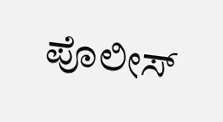ಪೊಲೀಸ್‌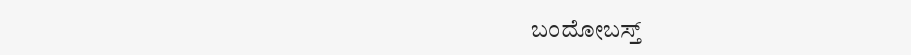ಬಂದೋ‌ಬಸ್ತ್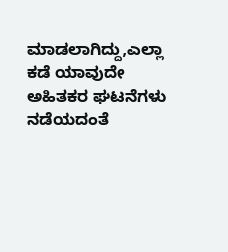ಮಾಡಲಾಗಿದ್ದು,ಎಲ್ಲಾ ಕಡೆ ಯಾವುದೇ ಅಹಿತಕರ ಘಟನೆಗಳು ನಡೆಯದಂತೆ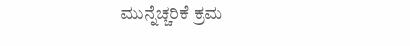ಮುನ್ನೆಚ್ಚರಿಕೆ ಕ್ರಮ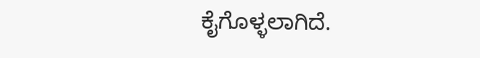ಕೈಗೊಳ್ಳಲಾಗಿದೆ.